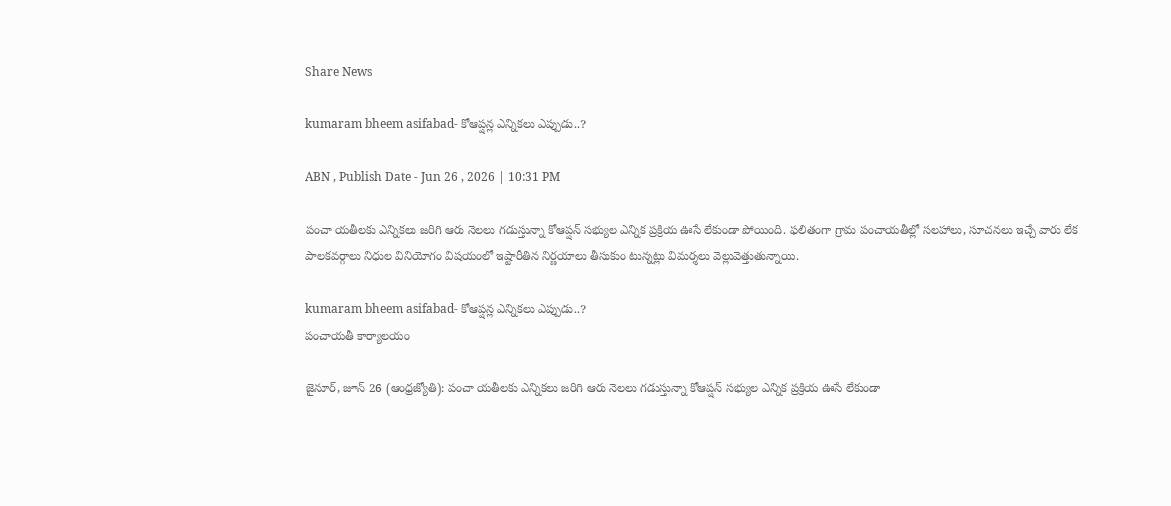Share News

kumaram bheem asifabad- కోఆప్షన్ల ఎన్నికలు ఎప్పుడు..?

ABN , Publish Date - Jun 26 , 2026 | 10:31 PM

పంచా యతీలకు ఎన్నికలు జరిగి ఆరు నెలలు గడుస్తున్నా కోఆప్షన్‌ సభ్యుల ఎన్నిక ప్రక్రియ ఊసే లేకుండా పోయింది. ఫలితంగా గ్రామ పంచాయతీల్లో సలహాలు, సూచనలు ఇచ్చే వారు లేక పాలకవర్గాలు నిధుల వినియోగం విషయంలో ఇష్టారీతిన నిర్ణయాలు తీసుకుం టున్నట్లు విమర్శలు వెల్లువెత్తుతున్నాయి.

kumaram bheem asifabad- కోఆప్షన్ల ఎన్నికలు ఎప్పుడు..?
పంచాయతీ కార్యాలయం

జైనూర్‌, జూన్‌ 26 (ఆంధ్రజ్యోతి): పంచా యతీలకు ఎన్నికలు జరిగి ఆరు నెలలు గడుస్తున్నా కోఆప్షన్‌ సభ్యుల ఎన్నిక ప్రక్రియ ఊసే లేకుండా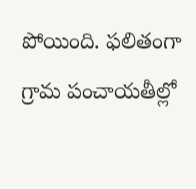పోయింది. ఫలితంగా గ్రామ పంచాయతీల్లో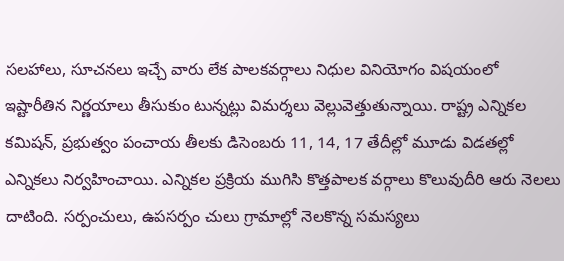సలహాలు, సూచనలు ఇచ్చే వారు లేక పాలకవర్గాలు నిధుల వినియోగం విషయంలో ఇష్టారీతిన నిర్ణయాలు తీసుకుం టున్నట్లు విమర్శలు వెల్లువెత్తుతున్నాయి. రాష్ట్ర ఎన్నికల కమిషన్‌, ప్రభుత్వం పంచాయ తీలకు డిసెంబరు 11, 14, 17 తేదీల్లో మూడు విడతల్లో ఎన్నికలు నిర్వహించాయి. ఎన్నికల ప్రక్రియ ముగిసి కొత్తపాలక వర్గాలు కొలువుదీరి ఆరు నెలలు దాటింది. సర్పంచులు, ఉపసర్పం చులు గ్రామాల్లో నెలకొన్న సమస్యలు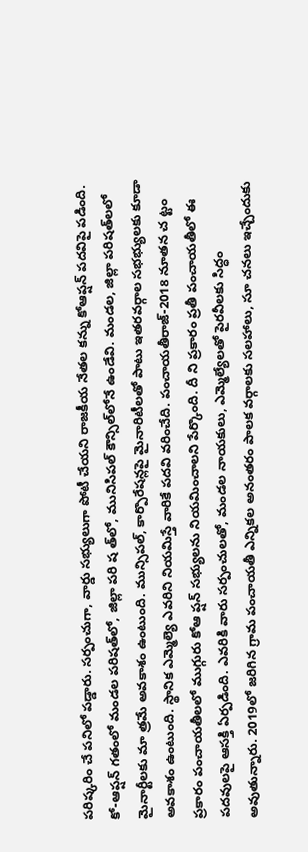పరిష్కరిం చే పనిలో పడ్డారు. సర్పంచుగా, వార్డు సభ్యులుగా పోటీ చేయని రాజకీయ నేతల కన్ను కోఆప్షన్‌ పదవిపై పడింది. కో-ఆప్షన్‌ గతంలో మండల పరిషత్‌లో, జిల్లా పరి ష త్‌లో, మునిసిపల్‌ కౌన్సిల్‌లోనే ఉండేవి. మండల, జిల్లా పరిషత్‌లలో మైనార్టీలకు మా త్రమే అవకాశం ఉంటుంది. మున్సిపల్‌, కార్పొరేషన్లపై మైనారిటీలతో పాటు ఇతరవర్గాల సభభ్యులకు కూడా అవకాశం ఉంటుంది. స్థానిక ఎమ్మెల్యె ఎవరిని నియమిస్తే వారికే పదవి వరించేది. పంచాయతీరాజ్‌-2018 నూతన చ ట్టం ప్రకారం పంచాయతీలలో ముగ్గురు కోఆ ప్షన్‌ సభ్యులను నియమించాలని పేర్కొంది. దీ ని ప్రకారం ప్రతీ పంచాయతీలో ఈ పదవులపై ఆసక్తి ఏర్పడింది. ఎవరికి వారు సర్పంచులతో, మండల నాయకులు, ఎమ్మెల్యేలతో పైరవీలకు సిద్ధం అవుతున్నారు. 2019లో జరిగిన గ్రామ పంచాయతీ ఎన్నికల అనంతరం పాలక వర్గాలకు సలహాలు, సూ చనలు ఇచ్చేందుకు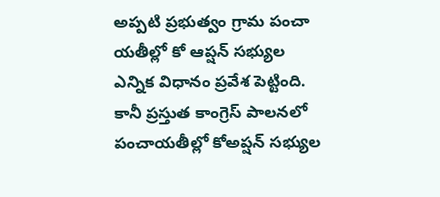అప్పటి ప్రభుత్వం గ్రామ పంచా యతీల్లో కో ఆప్షన్‌ సభ్యుల ఎన్నిక విధానం ప్రవేశ పెట్టింది. కానీ ప్రస్తుత కాంగ్రెస్‌ పాలనలో పంచాయతీల్లో కోఅప్షన్‌ సభ్యుల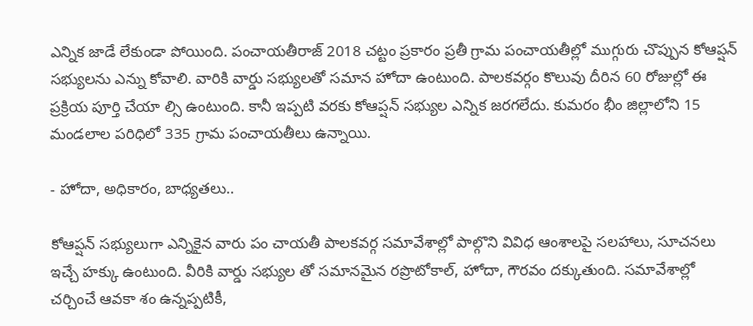ఎన్నిక జాడే లేకుండా పోయింది. పంచాయతీరాజ్‌ 2018 చట్టం ప్రకారం ప్రతీ గ్రామ పంచాయతీల్లో ముగ్గురు చొప్పున కోఆప్షన్‌ సభ్యులను ఎన్ను కోవాలి. వారికి వార్డు సభ్యులతో సమాన హోదా ఉంటుంది. పాలకవర్గం కొలువు దీరిన 60 రోజుల్లో ఈ ప్రక్రియ పూర్తి చేయా ల్సి ఉంటుంది. కానీ ఇప్పటి వరకు కోఆప్షన్‌ సభ్యుల ఎన్నిక జరగలేదు. కుమరం భీం జిల్లాలోని 15 మండలాల పరిధిలో 335 గ్రామ పంచాయతీలు ఉన్నాయి.

- హోదా, అధికారం, బాధ్యతలు..

కోఆప్షన్‌ సభ్యులుగా ఎన్నికైన వారు పం చాయతీ పాలకవర్గ సమావేశాల్లో పాల్గొని వివిధ ఆంశాలపై సలహాలు, సూచనలు ఇచ్చే హక్కు ఉంటుంది. వీరికి వార్డు సభ్యుల తో సమానమైన రప్రొటోకాల్‌, హోదా, గౌరవం దక్కుతుంది. సమావేశాల్లో చర్చించే ఆవకా శం ఉన్నప్పటికీ,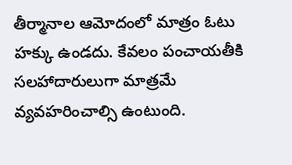తీర్మానాల ఆమోదంలో మాత్రం ఓటు హక్కు ఉండదు. కేవలం పంచాయతీకి సలహాదారులుగా మాత్రమే వ్యవహరించాల్సి ఉంటుంది.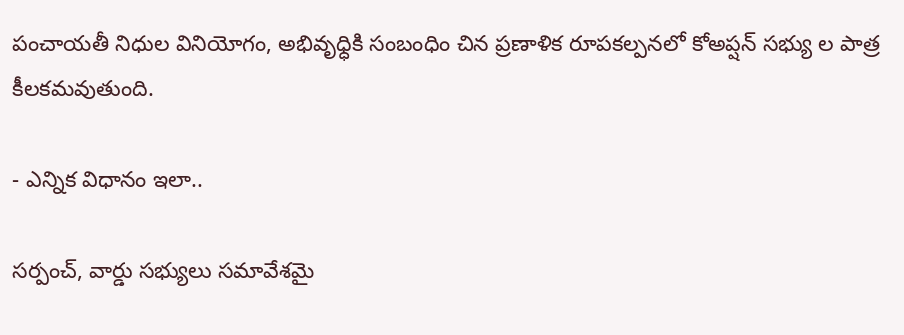పంచాయతీ నిధుల వినియోగం, అభివృధ్ధికి సంబంధిం చిన ప్రణాళిక రూపకల్పనలో కోఅప్షన్‌ సభ్యు ల పాత్ర కీలకమవుతుంది.

- ఎన్నిక విధానం ఇలా..

సర్పంచ్‌, వార్డు సభ్యులు సమావేశమై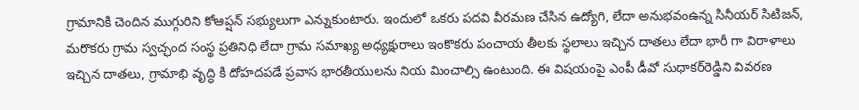గ్రామానికి చెందిన ముగ్గురిని కోఆప్షన్‌ సభ్యులుగా ఎన్నుకుంటారు. ఇందులో ఒకరు పదవి వీరమణ చేసిన ఉద్యోగి, లేదా అనుభవంఉన్న సినీయర్‌ సిటిజన్‌, మరొకరు గ్రామ స్వచ్ఛంద సంస్థ ప్రతినిధి లేదా గ్రామ సమాఖ్య అధ్యక్షురాలు ఇంకొకరు పంచాయ తీలకు స్థలాలు ఇచ్చిన దాతలు లేదా భారీ గా విరాళాలు ఇచ్చిన దాతలు, గ్రామాభి వృద్ధి కి దోహదపడే ప్రవాస భారతీయులను నియ మించాల్సి ఉంటుంది. ఈ విషయంపై ఎంపీ డీవో సుధాకర్‌రెడ్డిని వివరణ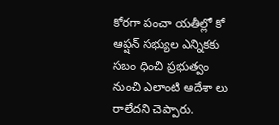కోరగా పంచా యతీల్లో కో ఆప్షన్‌ సభ్యుల ఎన్నికకు సబం ధించి ప్రభుత్వం నుంచి ఎలాంటి ఆదేశా లు రాలేదని చెప్పారు.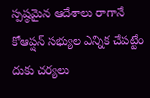స్పష్ఠమైన ఆదేశాలు రాగానే కోఆప్షన్‌ సభ్యుల ఎన్నిక చేపట్టేం దుకు చర్యలు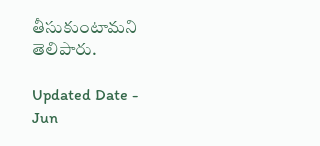తీసుకుంటామని తెలిపారు.

Updated Date - Jun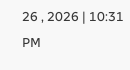26 , 2026 | 10:31 PM